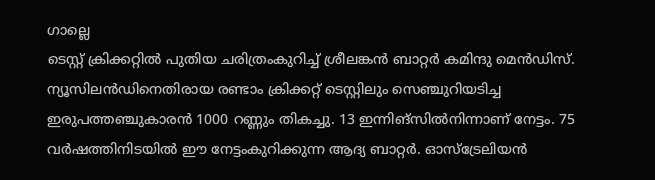ഗാല്ലെ
ടെസ്റ്റ് ക്രിക്കറ്റിൽ പുതിയ ചരിത്രംകുറിച്ച് ശ്രീലങ്കൻ ബാറ്റർ കമിന്ദു മെൻഡിസ്. ന്യൂസിലൻഡിനെതിരായ രണ്ടാം ക്രിക്കറ്റ് ടെസ്റ്റിലും സെഞ്ചുറിയടിച്ച ഇരുപത്തഞ്ചുകാരൻ 1000 റണ്ണും തികച്ചു. 13 ഇന്നിങ്സിൽനിന്നാണ് നേട്ടം. 75 വർഷത്തിനിടയിൽ ഈ നേട്ടംകുറിക്കുന്ന ആദ്യ ബാറ്റർ. ഓസ്ട്രേലിയൻ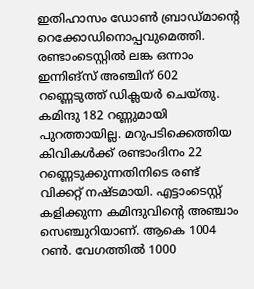ഇതിഹാസം ഡോൺ ബ്രാഡ്മാന്റെ റെക്കോഡിനൊപ്പവുമെത്തി.
രണ്ടാംടെസ്റ്റിൽ ലങ്ക ഒന്നാം ഇന്നിങ്സ് അഞ്ചിന് 602 റണ്ണെടുത്ത് ഡിക്ലയർ ചെയ്തു. കമിന്ദു 182 റണ്ണുമായി പുറത്തായില്ല. മറുപടിക്കെത്തിയ കിവികൾക്ക് രണ്ടാംദിനം 22 റണ്ണെടുക്കുന്നതിനിടെ രണ്ട് വിക്കറ്റ് നഷ്ടമായി. എട്ടാംടെസ്റ്റ് കളിക്കുന്ന കമിന്ദുവിന്റെ അഞ്ചാം സെഞ്ചുറിയാണ്. ആകെ 1004 റൺ. വേഗത്തിൽ 1000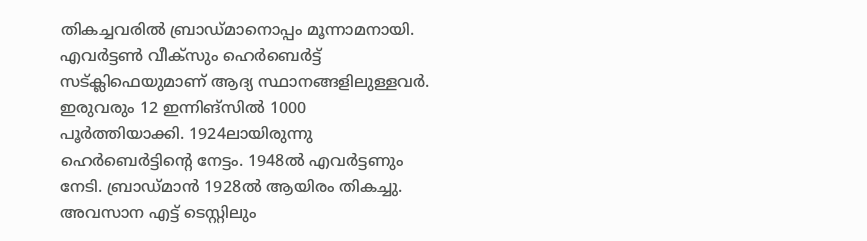തികച്ചവരിൽ ബ്രാഡ്മാനൊപ്പം മൂന്നാമനായി. എവർട്ടൺ വീക്സും ഹെർബെർട്ട് സട്ക്ലിഫെയുമാണ് ആദ്യ സ്ഥാനങ്ങളിലുള്ളവർ. ഇരുവരും 12 ഇന്നിങ്സിൽ 1000 പൂർത്തിയാക്കി. 1924ലായിരുന്നു ഹെർബെർട്ടിന്റെ നേട്ടം. 1948ൽ എവർട്ടണും നേടി. ബ്രാഡ്മാൻ 1928ൽ ആയിരം തികച്ചു.
അവസാന എട്ട് ടെസ്റ്റിലും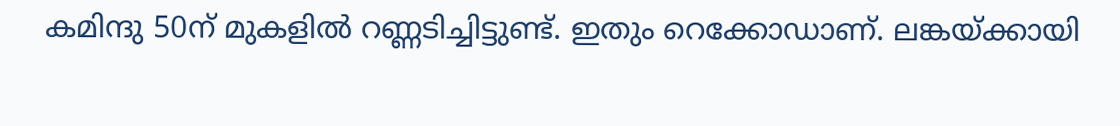കമിന്ദു 50ന് മുകളിൽ റണ്ണടിച്ചിട്ടുണ്ട്. ഇതും റെക്കോഡാണ്. ലങ്കയ്ക്കായി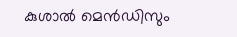കുശാൽ മെൻഡിസും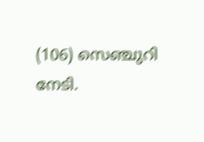(106) സെഞ്ചുറി നേടി.